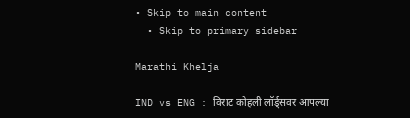• Skip to main content
  • Skip to primary sidebar

Marathi Khelja

IND vs ENG : विराट कोहली लॉर्ड्सवर आपल्या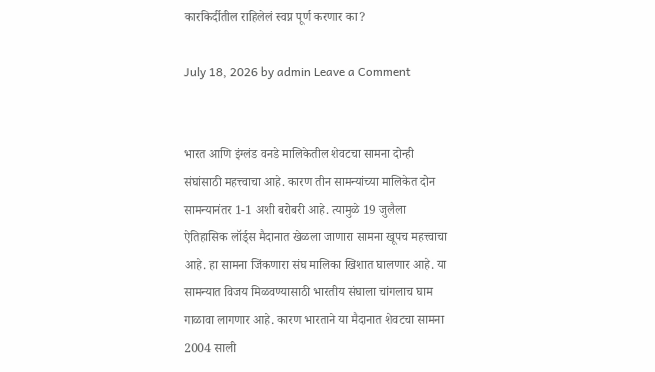कारकिर्दीतील राहिलेलं स्वप्न पूर्ण करणार का?

July 18, 2026 by admin Leave a Comment


भारत आणि इंग्लंड वनडे मालिकेतील शेवटचा सामना दोन्ही संघांसाठी महत्त्वाचा आहे. कारण तीन सामन्यांच्या मालिकेत दोन सामन्यानंतर 1-1 अशी बरोबरी आहे. त्यामुळे 19 जुलैला ऐतिहासिक लॉर्ड्स मैदानात खेळला जाणारा सामना खूपच महत्त्वाचा आहे. हा सामना जिंकणारा संघ मालिका खिशात घालणार आहे. या सामन्यात विजय मिळवण्यासाठी भारतीय संघाला चांगलाच घाम गाळावा लागणार आहे. कारण भारताने या मैदानात शेवटचा सामना 2004 साली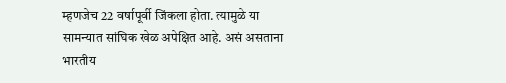म्हणजेच 22 वर्षापूर्वी जिंकला होता. त्यामुळे या सामन्यात सांघिक खेळ अपेक्षित आहे. असं असताना भारतीय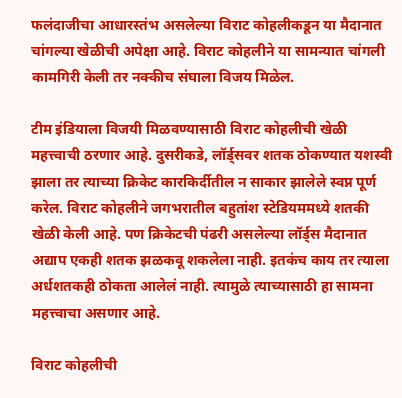फलंदाजीचा आधारस्तंभ असलेल्या विराट कोहलीकडून या मैदानात चांगल्या खेळीची अपेक्षा आहे. विराट कोहलीने या सामन्यात चांगली कामगिरी केली तर नक्कीच संघाला विजय मिळेल.

टीम इंडियाला विजयी मिळवण्यासाठी विराट कोहलीची खेळी महत्त्वाची ठरणार आहे. दुसरीकडे, लॉर्ड्सवर शतक ठोकण्यात यशस्वी झाला तर त्याच्या क्रिकेट कारकिर्दीतील न साकार झालेले स्वप्न पूर्ण करेल. विराट कोहलीने जगभरातील बहुतांश स्टेडियममध्ये शतकी खेळी केली आहे. पण क्रिकेटची पंढरी असलेल्या लॉर्ड्स मैदानात अद्याप एकही शतक झळकवू शकलेला नाही. इतकंच काय तर त्याला अर्धशतकही ठोकता आलेलं नाही. त्यामुळे त्याच्यासाठी हा सामना महत्त्वाचा असणार आहे.

विराट कोहलीची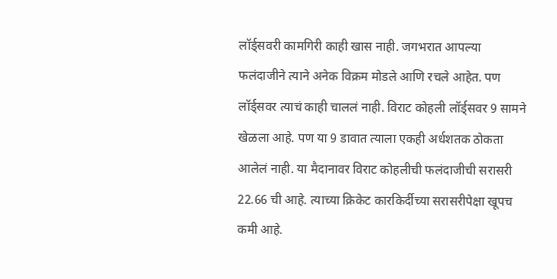लॉर्ड्सवरी कामगिरी काही खास नाही. जगभरात आपल्या फलंदाजीने त्याने अनेक विक्रम मोडले आणि रचले आहेत. पण लॉर्ड्सवर त्याचं काही चाललं नाही. विराट कोहली लॉर्ड्सवर 9 सामने खेळला आहे. पण या 9 डावात त्याला एकही अर्धशतक ठोकता आलेलं नाही. या मैदानावर विराट कोहलीची फलंदाजीची सरासरी 22.66 ची आहे. त्याच्या क्रिकेट कारकि‍र्दीच्या सरासरीपेक्षा खूपच कमी आहे.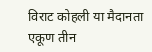विराट कोहली या मैदानता एकूण तीन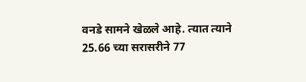वनडे सामने खेळले आहे. त्यात त्याने 25.66 च्या सरासरीने 77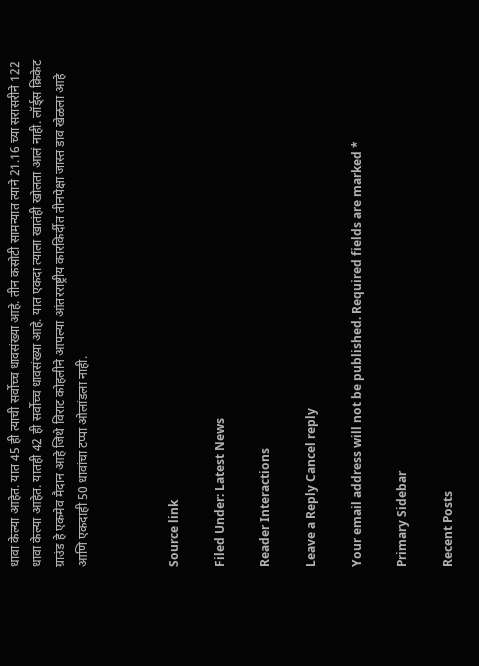धावा केल्या आहेत. यात 45 ही त्याची सर्वोच्च धावसंख्या आहे. तीन कसोटी सामन्यात त्याने 21.16 च्या सरासरीने 122 धावा केल्या आहेत. यातही 42 ही सर्वोच्च धावसंख्या आहे. यात एकदा त्याला खातंही खोलता आलं नाही. लॉर्ड्स क्रिकेट ग्राउंड हे एकमेव मैदान आहे जिथे विराट कोहलीने आपल्या आंतरराष्ट्रीय कारकिर्दीत तीनपेक्षा जास्त डाव खेळला आहे आणि एकदाही 50 धावांचा टप्पा ओलांडला नाही.



Source link

Filed Under: Latest News

Reader Interactions

Leave a Reply Cancel reply

Your email address will not be published. Required fields are marked *

Primary Sidebar

Recent Posts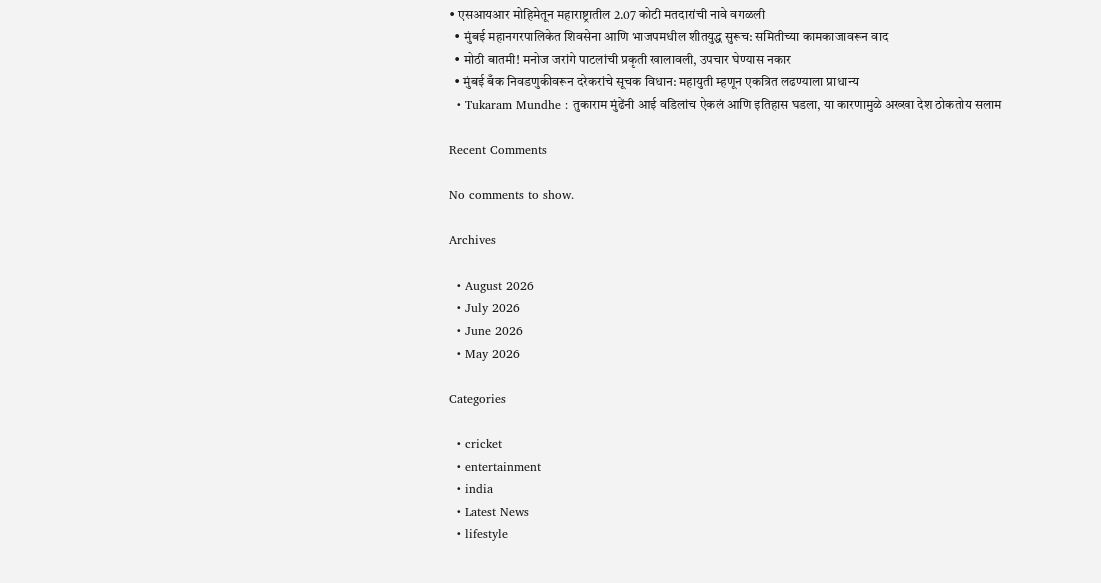• एसआयआर मोहिमेतून महाराष्ट्रातील 2.07 कोटी मतदारांची नावे वगळली
  • मुंबई महानगरपालिकेत शिवसेना आणि भाजपमधील शीतयुद्ध सुरूच: समितीच्या कामकाजावरून वाद
  • मोठी बातमी! मनोज जरांगे पाटलांची प्रकृती खालावली, उपचार घेण्यास नकार
  • मुंबई बँक निवडणुकीवरून दरेकरांचे सूचक विधान: महायुती म्हणून एकत्रित लढण्याला प्राधान्य
  • Tukaram Mundhe : तुकाराम मुंढेंनी आई वडिलांच ऐकलं आणि इतिहास घडला, या कारणामुळे अख्खा देश ठोकतोय सलाम

Recent Comments

No comments to show.

Archives

  • August 2026
  • July 2026
  • June 2026
  • May 2026

Categories

  • cricket
  • entertainment
  • india
  • Latest News
  • lifestyle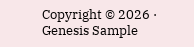Copyright © 2026 · Genesis Sample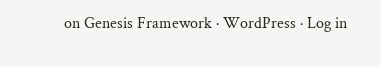on Genesis Framework · WordPress · Log in